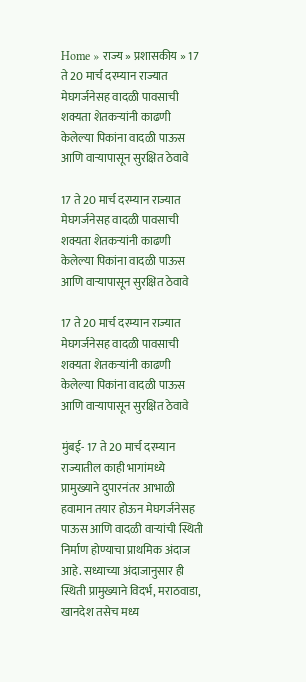Home » राज्य » प्रशासकीय » 17 ते 20 मार्च दरम्यान राज्यात मेघगर्जनेसह वादळी पावसाची शक्यता शेतकऱ्यांनी काढणी केलेल्या पिकांना वादळी पाऊस आणि वाऱ्यापासून सुरक्षित ठेवावे

17 ते 20 मार्च दरम्यान राज्यात मेघगर्जनेसह वादळी पावसाची शक्यता शेतकऱ्यांनी काढणी केलेल्या पिकांना वादळी पाऊस आणि वाऱ्यापासून सुरक्षित ठेवावे

17 ते 20 मार्च दरम्यान राज्यात मेघगर्जनेसह वादळी पावसाची शक्यता शेतकऱ्यांनी काढणी केलेल्या पिकांना वादळी पाऊस आणि वाऱ्यापासून सुरक्षित ठेवावे

मुंबई- 17 ते 20 मार्च दरम्यान राज्यातील काही भागांमध्ये प्रामुख्याने दुपारनंतर आभाळी हवामान तयार होऊन मेघगर्जनेसह पाऊस आणि वादळी वाऱ्यांची स्थिती निर्माण होण्याचा प्राथमिक अंदाज आहे. सध्याच्या अंदाजानुसार ही स्थिती प्रामुख्याने विदर्भ, मराठवाडा, खानदेश तसेच मध्य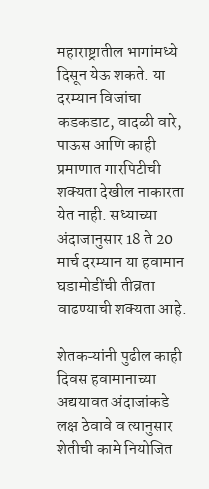महाराष्ट्रातील भागांमध्ये दिसून येऊ शकते. या दरम्यान विजांचा कडकडाट, वादळी वारे, पाऊस आणि काही प्रमाणात गारपिटीची शक्यता देखील नाकारता येत नाही. सध्याच्या अंदाजानुसार 18 ते 20 मार्च दरम्यान या हवामान घडामोडींची तीव्रता वाढण्याची शक्यता आहे.

शेतकऱ्यांनी पुढील काही दिवस हवामानाच्या अद्ययावत अंदाजांकडे लक्ष ठेवावे व त्यानुसार शेतीची कामे नियोजित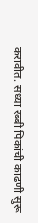करावीत. सध्या रब्बी पिकांची काढणी सुरू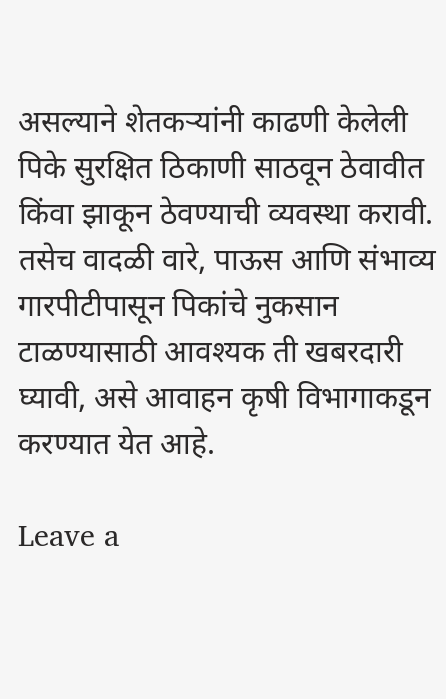असल्याने शेतकऱ्यांनी काढणी केलेली पिके सुरक्षित ठिकाणी साठवून ठेवावीत किंवा झाकून ठेवण्याची व्यवस्था करावी. तसेच वादळी वारे, पाऊस आणि संभाव्य गारपीटीपासून पिकांचे नुकसान टाळण्यासाठी आवश्यक ती खबरदारी घ्यावी, असे आवाहन कृषी विभागाकडून करण्यात येत आहे.

Leave a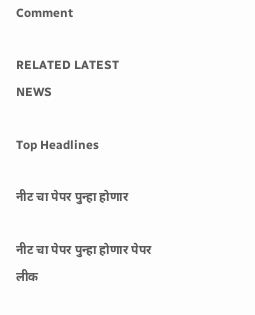Comment

RELATED LATEST NEWS

Top Headlines

नीट चा पेपर पुन्हा होणार

नीट चा पेपर पुन्हा होणार पेपर लीक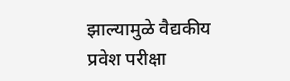झाल्यामुळे वैद्यकीय प्रवेश परीक्षा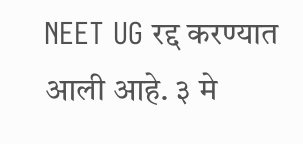NEET UG रद्द करण्यात आली आहे. ३ मे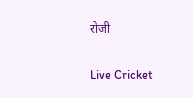रोजी

Live Cricket